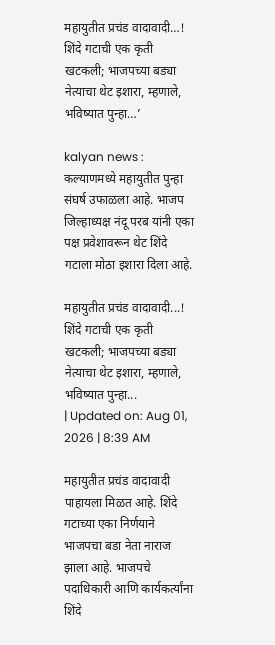महायुतीत प्रचंड वादावादी…! शिंदे गटाची एक कृती खटकली; भाजपच्या बड्या नेत्याचा थेट इशारा, म्हणाले, भविष्यात पुन्हा…’

kalyan news : कल्याणमध्ये महायुतीत पुन्हा संघर्ष उफाळला आहे. भाजप जिल्हाध्यक्ष नंदू परब यांनी एका पक्ष प्रवेशावरून थेट शिंदे गटाला मोठा इशारा दिला आहे.

महायुतीत प्रचंड वादावादी...! शिंदे गटाची एक कृती खटकली; भाजपच्या बड्या नेत्याचा थेट इशारा, म्हणाले, भविष्यात पुन्हा...
| Updated on: Aug 01, 2026 | 8:39 AM

महायुतीत प्रचंड वादावादी पाहायला मिळत आहे. शिंदे गटाच्या एका निर्णयाने भाजपचा बडा नेता नाराज झाला आहे. भाजपचे पदाधिकारी आणि कार्यकर्त्यांना शिंदे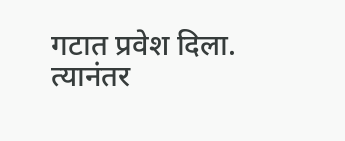गटात प्रवेश दिला. त्यानंतर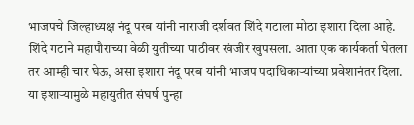भाजपचे जिल्हाध्यक्ष नंदू परब यांनी नाराजी दर्शवत शिंदे गटाला मोठा इशारा दिला आहे. शिंदे गटाने महापौराच्या वेळी युतीच्या पाठीवर खंजीर खुपसला. आता एक कार्यकर्ता घेतला तर आम्ही चार घेऊ, असा इशारा नंदू परब यांनी भाजप पदाधिकाऱ्यांच्या प्रवेशानंतर दिला. या इशाऱ्यामुळे महायुतीत संघर्ष पुन्हा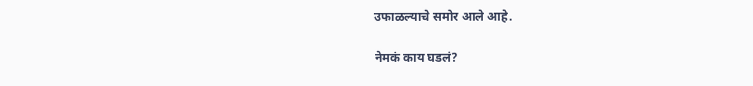उफाळल्याचे समोर आले आहे.

नेमकं काय घडलं?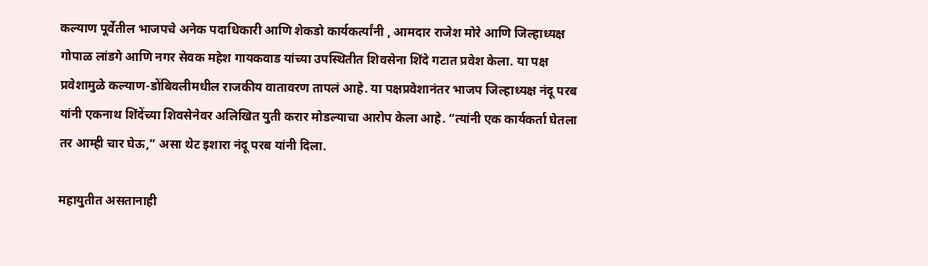कल्याण पूर्वेतील भाजपचे अनेक पदाधिकारी आणि शेकडो कार्यकर्त्यांनी , आमदार राजेश मोरे आणि जिल्हाध्यक्ष गोपाळ लांडगे आणि नगर सेवक महेश गायकवाड यांच्या उपस्थितीत शिवसेना शिंदे गटात प्रवेश केला. या पक्ष प्रवेशामुळे कल्याण-डोंबिवलीमधील राजकीय वातावरण तापलं आहे. या पक्षप्रवेशानंतर भाजप जिल्हाध्यक्ष नंदू परब यांनी एकनाथ शिंदेंच्या शिवसेनेवर अलिखित युती करार मोडल्याचा आरोप केला आहे. “त्यांनी एक कार्यकर्ता घेतला तर आम्ही चार घेऊ,” असा थेट इशारा नंदू परब यांनी दिला.

महायुतीत असतानाही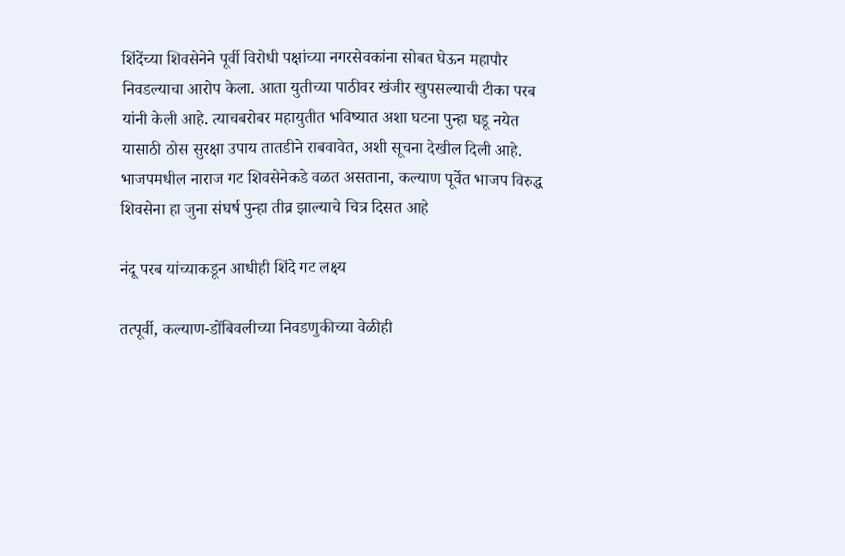शिंदेंच्या शिवसेनेने पूर्वी विरोधी पक्षांच्या नगरसेवकांना सोबत घेऊन महापौर निवडल्याचा आरोप केला. आता युतीच्या पाठीवर खंजीर खुपसल्याची टीका परब यांनी केली आहे. त्याचबरोबर महायुतीत भविष्यात अशा घटना पुन्हा घडू नयेत यासाठी ठोस सुरक्षा उपाय तातडीने राबवावेत, अशी सूचना देखील दिली आहे. भाजपमधील नाराज गट शिवसेनेकडे वळत असताना, कल्याण पूर्वेत भाजप विरुद्ध शिवसेना हा जुना संघर्ष पुन्हा तीव्र झाल्याचे चित्र दिसत आहे

नंदू परब यांच्याकडून आधीही शिंदे गट लक्ष्य

तत्पूर्वी, कल्याण-डोंबिवलीच्या निवडणुकीच्या वेळीही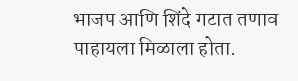भाजप आणि शिंदे गटात तणाव पाहायला मिळाला होता.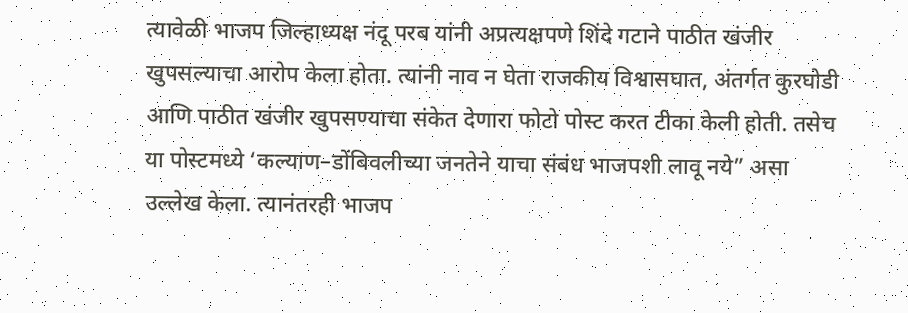त्यावेळी भाजप जिल्हाध्यक्ष नंदू परब यांनी अप्रत्यक्षपणे शिंदे गटाने पाठीत खंजीर खुपसल्याचा आरोप केला होता. त्यांनी नाव न घेता राजकीय विश्वासघात, अंतर्गत कुरघोडी आणि पाठीत खंजीर खुपसण्याचा संकेत देणारा फोटो पोस्ट करत टीका केली होती. तसेच या पोस्टमध्ये ‘कल्याण–डोंबिवलीच्या जनतेने याचा संबंध भाजपशी लावू नये” असा उल्लेख केला. त्यानंतरही भाजप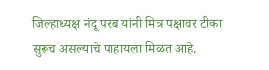जिल्हाध्यक्ष नंदू परब यांनी मित्र पक्षावर टीका सुरूच असल्याचे पाहायला मिळत आहे.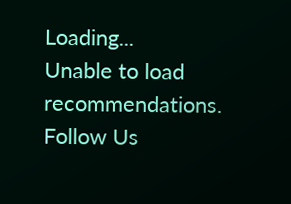Loading...
Unable to load recommendations.
Follow Us